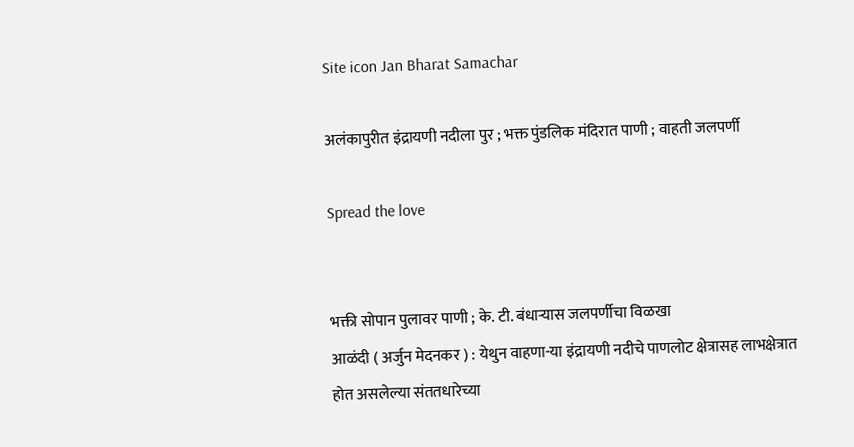Site icon Jan Bharat Samachar

अलंकापुरीत इंद्रायणी नदीला पुर ; भक्त पुंडलिक मंदिरात पाणी ; वाहती जलपर्णी

Spread the love


भक्ती सोपान पुलावर पाणी ; के. टी. बंधाऱ्यास जलपर्णीचा विळखा
आळंदी ( अर्जुन मेदनकर ) : येथुन वाहणा-या इंद्रायणी नदीचे पाणलोट क्षेत्रासह लाभक्षेत्रात होत असलेल्या संततधारेच्या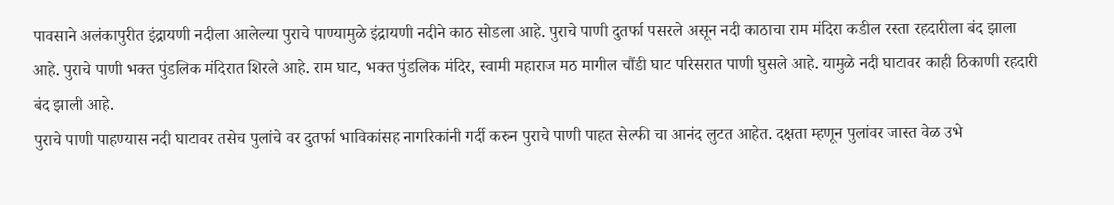पावसाने अलंकापुरीत इंद्रायणी नदीला आलेल्या पुराचे पाण्यामुळे इंद्रायणी नदीने काठ सोडला आहे. पुराचे पाणी दुतर्फा पसरले असून नदी काठाचा राम मंदिरा कडील रस्ता रहदारीला बंद झाला आहे. पुराचे पाणी भक्त पुंडलिक मंदिरात शिरले आहे. राम घाट, भक्त पुंडलिक मंदिर, स्वामी महाराज मठ मागील चौंडी घाट परिसरात पाणी घुसले आहे. यामुळे नदी घाटावर काही ठिकाणी रहदारी बंद झाली आहे.
पुराचे पाणी पाहण्यास नदी घाटावर तसेच पुलांचे वर दुतर्फा भाविकांसह नागरिकांनी गर्दी करुन पुराचे पाणी पाहत सेल्फी चा आनंद लुटत आहेत. दक्षता म्हणून पुलांवर जास्त वेळ उभे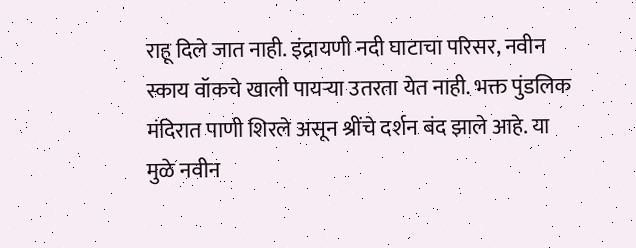राहू दिले जात नाही. इंद्रायणी नदी घाटाचा परिसर, नवीन स्काय वॉकचे खाली पायऱ्या उतरता येत नाही. भक्त पुंडलिक मंदिरात पाणी शिरले असून श्रींचे दर्शन बंद झाले आहे. या मुळे नवीन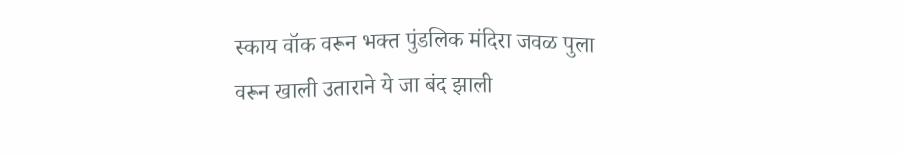स्काय वॉक वरून भक्त पुंडलिक मंदिरा जवळ पुला वरून खाली उताराने ये जा बंद झाली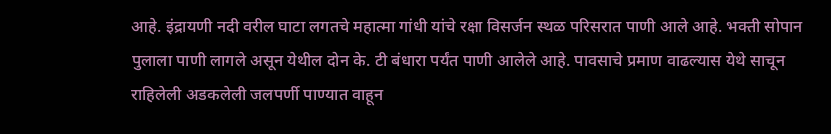आहे. इंद्रायणी नदी वरील घाटा लगतचे महात्मा गांधी यांचे रक्षा विसर्जन स्थळ परिसरात पाणी आले आहे. भक्ती सोपान पुलाला पाणी लागले असून येथील दोन के. टी बंधारा पर्यंत पाणी आलेले आहे. पावसाचे प्रमाण वाढल्यास येथे साचून राहिलेली अडकलेली जलपर्णी पाण्यात वाहून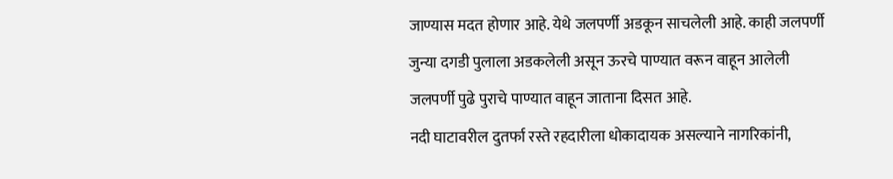जाण्यास मदत होणार आहे. येथे जलपर्णी अडकून साचलेली आहे. काही जलपर्णी जुन्या दगडी पुलाला अडकलेली असून ऊरचे पाण्यात वरून वाहून आलेली जलपर्णी पुढे पुराचे पाण्यात वाहून जाताना दिसत आहे.
नदी घाटावरील दुतर्फा रस्ते रहदारीला धोकादायक असल्याने नागरिकांनी,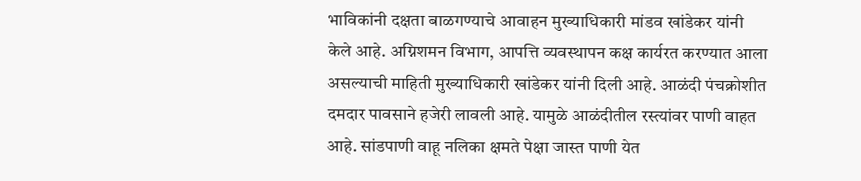भाविकांनी दक्षता बाळगण्याचे आवाहन मुख्याधिकारी मांडव खांडेकर यांनी केले आहे. अग्निशमन विभाग, आपत्ति व्यवस्थापन कक्ष कार्यरत करण्यात आला असल्याची माहिती मुख्याधिकारी खांडेकर यांनी दिली आहे. आळंदी पंचक्रोशीत दमदार पावसाने हजेरी लावली आहे. यामुळे आळंदीतील रस्त्यांवर पाणी वाहत आहे. सांडपाणी वाहू नलिका क्षमते पेक्षा जास्त पाणी येत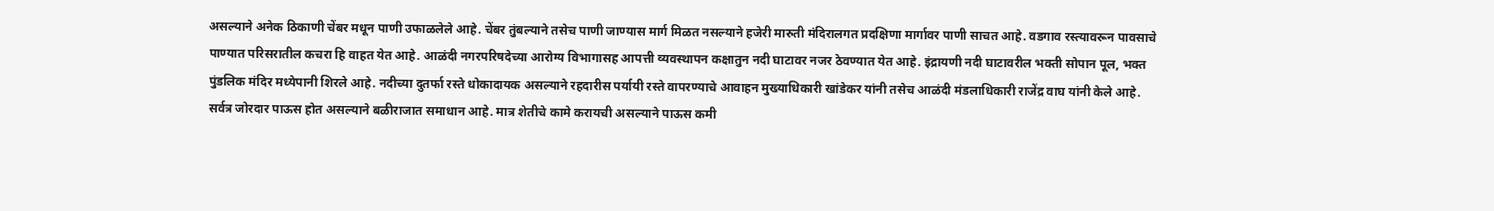असल्याने अनेक ठिकाणी चेंबर मधून पाणी उफाळलेले आहे. चेंबर तुंबल्याने तसेच पाणी जाण्यास मार्ग मिळत नसल्याने हजेरी मारुती मंदिरालगत प्रदक्षिणा मार्गावर पाणी साचत आहे. वडगाव रस्त्यावरून पावसाचे पाण्यात परिसरातील कचरा हि वाहत येत आहे. आळंदी नगरपरिषदेच्या आरोग्य विभागासह आपत्ती व्यवस्थापन कक्षातुन नदी घाटावर नजर ठेवण्यात येत आहे. इंद्रायणी नदी घाटावरील भक्ती सोपान पूल, भक्त पुंडलिक मंदिर मध्येपानी शिरले आहे. नदीच्या दुतर्फा रस्ते धोकादायक असल्याने रहदारीस पर्यायी रस्ते वापरण्याचे आवाहन मुख्याधिकारी खांडेकर यांनी तसेच आळंदी मंडलाधिकारी राजेंद्र वाघ यांनी केले आहे. सर्वत्र जोरदार पाऊस होत असल्याने बळीराजात समाधान आहे. मात्र शेतीचे कामे करायची असल्याने पाऊस कमी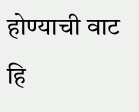होण्याची वाट हि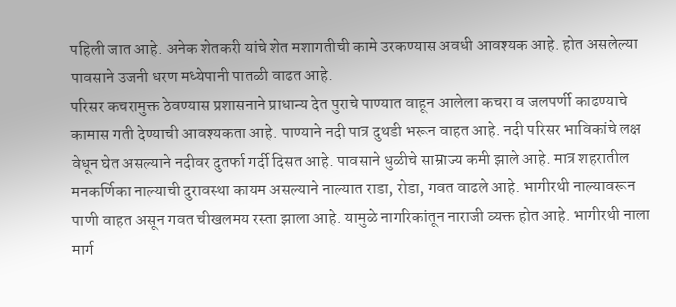पहिली जात आहे. अनेक शेतकरी यांचे शेत मशागतीची कामे उरकण्यास अवधी आवश्यक आहे. होत असलेल्या पावसाने उजनी धरण मध्येपानी पातळी वाढत आहे.
परिसर कचरामुक्त ठेवण्यास प्रशासनाने प्राधान्य देत पुराचे पाण्यात वाहून आलेला कचरा व जलपर्णी काढण्याचे कामास गती देण्याची आवश्यकता आहे. पाण्याने नदी पात्र दुथडी भरून वाहत आहे. नदी परिसर भाविकांचे लक्ष वेधून घेत असल्याने नदीवर दुतर्फा गर्दी दिसत आहे. पावसाने धुळीचे साम्राज्य कमी झाले आहे. मात्र शहरातील मनकर्णिका नाल्याची दुरावस्था कायम असल्याने नाल्यात राडा, रोडा, गवत वाढले आहे. भागीरथी नाल्यावरून पाणी वाहत असून गवत चीखलमय रस्ता झाला आहे. यामुळे नागरिकांतून नाराजी व्यक्त होत आहे. भागीरथी नाला मार्ग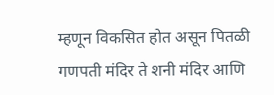म्हणून विकसित होत असून पितळी गणपती मंदिर ते शनी मंदिर आणि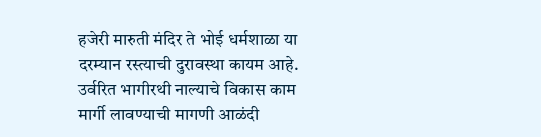हजेरी मारुती मंदिर ते भोई धर्मशाळा या दरम्यान रस्त्याची दुरावस्था कायम आहे. उर्वरित भागीरथी नाल्याचे विकास काम मार्गी लावण्याची मागणी आळंदी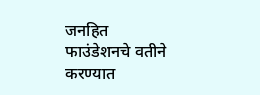जनहित फाउंडेशनचे वतीने करण्यात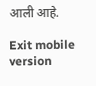आली आहे.

Exit mobile version